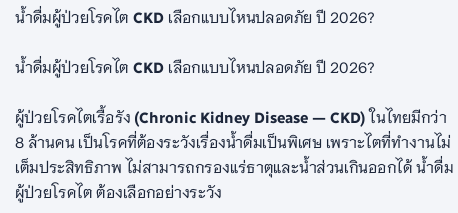น้ำดื่มผู้ป่วยโรคไต CKD เลือกแบบไหนปลอดภัย ปี 2026?

น้ำดื่มผู้ป่วยโรคไต CKD เลือกแบบไหนปลอดภัย ปี 2026?

ผู้ป่วยโรคไตเรื้อรัง (Chronic Kidney Disease — CKD) ในไทยมีกว่า 8 ล้านคน เป็นโรคที่ต้องระวังเรื่องน้ำดื่มเป็นพิเศษ เพราะไตที่ทำงานไม่เต็มประสิทธิภาพ ไม่สามารถกรองแร่ธาตุและน้ำส่วนเกินออกได้ น้ำดื่มผู้ป่วยโรคไต ต้องเลือกอย่างระวัง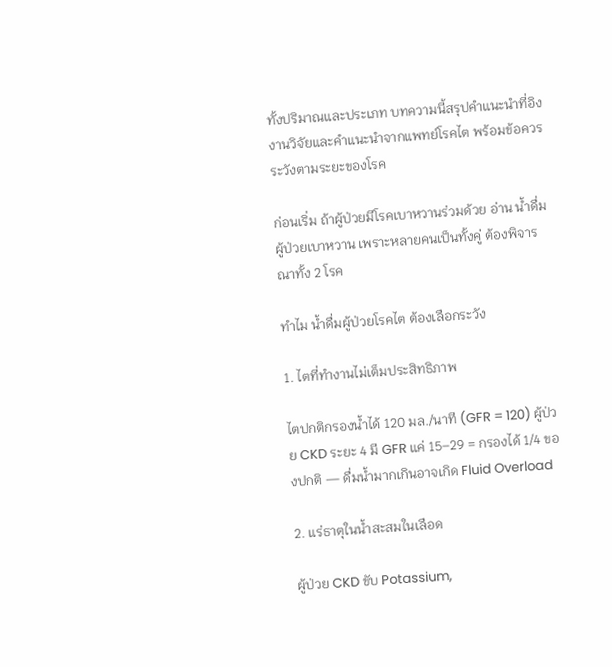ทั้งปริมาณและประเภท บทความนี้สรุปคำแนะนำที่อิงงานวิจัยและคำแนะนำจากแพทย์โรคไต พร้อมข้อควรระวังตามระยะของโรค

ก่อนเริ่ม ถ้าผู้ป่วยมีโรคเบาหวานร่วมด้วย อ่าน น้ำดื่มผู้ป่วยเบาหวาน เพราะหลายคนเป็นทั้งคู่ ต้องพิจารณาทั้ง 2 โรค

ทำไม น้ำดื่มผู้ป่วยโรคไต ต้องเลือกระวัง

1. ไตที่ทำงานไม่เต็มประสิทธิภาพ

ไตปกติกรองน้ำได้ 120 มล./นาที (GFR = 120) ผู้ป่วย CKD ระยะ 4 มี GFR แค่ 15–29 = กรองได้ 1/4 ของปกติ — ดื่มน้ำมากเกินอาจเกิด Fluid Overload

2. แร่ธาตุในน้ำสะสมในเลือด

ผู้ป่วย CKD ขับ Potassium,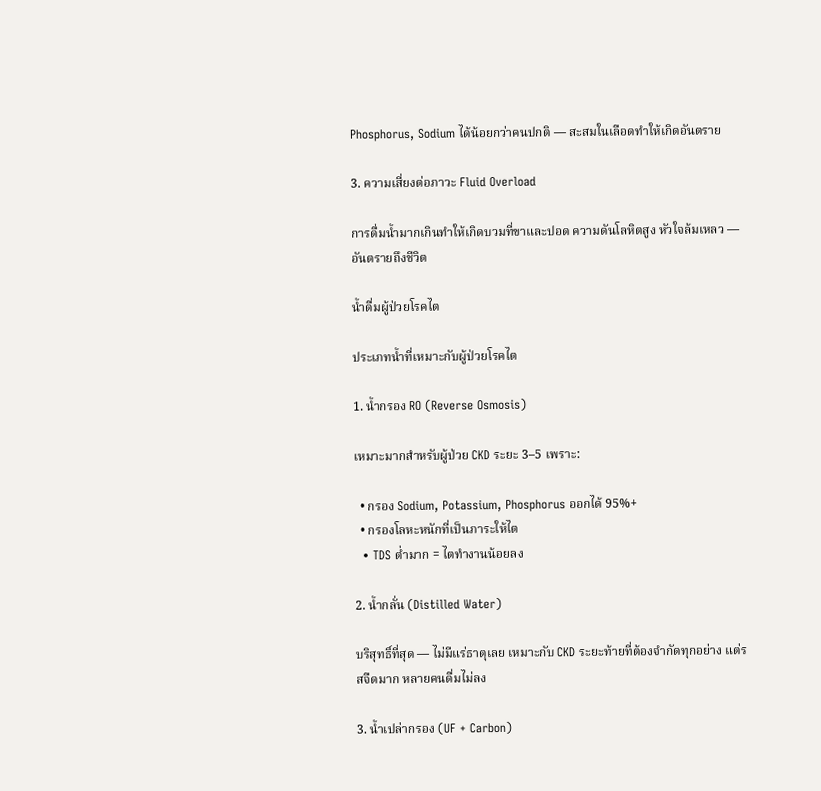Phosphorus, Sodium ได้น้อยกว่าคนปกติ — สะสมในเลือดทำให้เกิดอันตราย

3. ความเสี่ยงต่อภาวะ Fluid Overload

การดื่มน้ำมากเกินทำให้เกิดบวมที่ขาและปอด ความดันโลหิตสูง หัวใจล้มเหลว — อันตรายถึงชีวิต

น้ำดื่มผู้ป่วยโรคไต

ประเภทน้ำที่เหมาะกับผู้ป่วยโรคไต

1. น้ำกรอง RO (Reverse Osmosis)

เหมาะมากสำหรับผู้ป่วย CKD ระยะ 3–5 เพราะ:

  • กรอง Sodium, Potassium, Phosphorus ออกได้ 95%+
  • กรองโลหะหนักที่เป็นภาระให้ไต
  • TDS ต่ำมาก = ไตทำงานน้อยลง

2. น้ำกลั่น (Distilled Water)

บริสุทธิ์ที่สุด — ไม่มีแร่ธาตุเลย เหมาะกับ CKD ระยะท้ายที่ต้องจำกัดทุกอย่าง แต่รสจืดมาก หลายคนดื่มไม่ลง

3. น้ำเปล่ากรอง (UF + Carbon)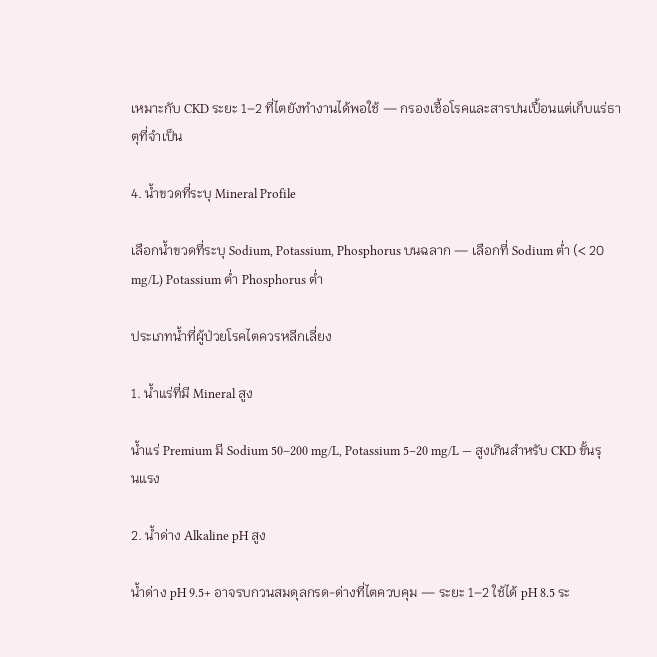เหมาะกับ CKD ระยะ 1–2 ที่ไตยังทำงานได้พอใช้ — กรองเชื้อโรคและสารปนเปื้อนแต่เก็บแร่ธาตุที่จำเป็น

4. น้ำขวดที่ระบุ Mineral Profile

เลือกน้ำขวดที่ระบุ Sodium, Potassium, Phosphorus บนฉลาก — เลือกที่ Sodium ต่ำ (< 20 mg/L) Potassium ต่ำ Phosphorus ต่ำ

ประเภทน้ำที่ผู้ป่วยโรคไตควรหลีกเลี่ยง

1. น้ำแร่ที่มี Mineral สูง

น้ำแร่ Premium มี Sodium 50–200 mg/L, Potassium 5–20 mg/L — สูงเกินสำหรับ CKD ขั้นรุนแรง

2. น้ำด่าง Alkaline pH สูง

น้ำด่าง pH 9.5+ อาจรบกวนสมดุลกรด-ด่างที่ไตควบคุม — ระยะ 1–2 ใช้ได้ pH 8.5 ระ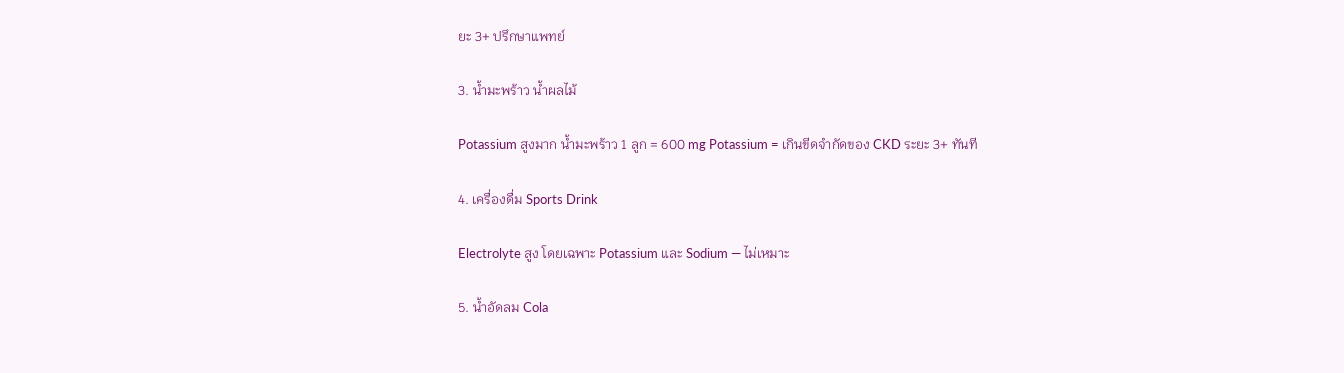ยะ 3+ ปรึกษาแพทย์

3. น้ำมะพร้าว น้ำผลไม้

Potassium สูงมาก น้ำมะพร้าว 1 ลูก = 600 mg Potassium = เกินขีดจำกัดของ CKD ระยะ 3+ ทันที

4. เครื่องดื่ม Sports Drink

Electrolyte สูง โดยเฉพาะ Potassium และ Sodium — ไม่เหมาะ

5. น้ำอัดลม Cola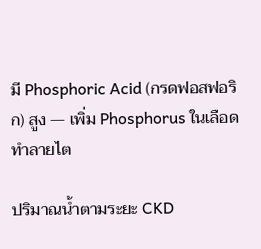มี Phosphoric Acid (กรดฟอสฟอริก) สูง — เพิ่ม Phosphorus ในเลือด ทำลายไต

ปริมาณน้ำตามระยะ CKD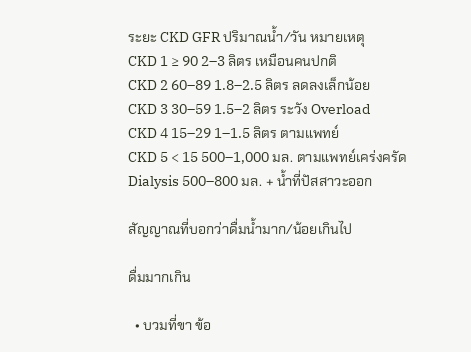ระยะ CKD GFR ปริมาณน้ำ/วัน หมายเหตุ
CKD 1 ≥ 90 2–3 ลิตร เหมือนคนปกติ
CKD 2 60–89 1.8–2.5 ลิตร ลดลงเล็กน้อย
CKD 3 30–59 1.5–2 ลิตร ระวัง Overload
CKD 4 15–29 1–1.5 ลิตร ตามแพทย์
CKD 5 < 15 500–1,000 มล. ตามแพทย์เคร่งครัด
Dialysis 500–800 มล. + น้ำที่ปัสสาวะออก

สัญญาณที่บอกว่าดื่มน้ำมาก/น้อยเกินไป

ดื่มมากเกิน

  • บวมที่ขา ข้อ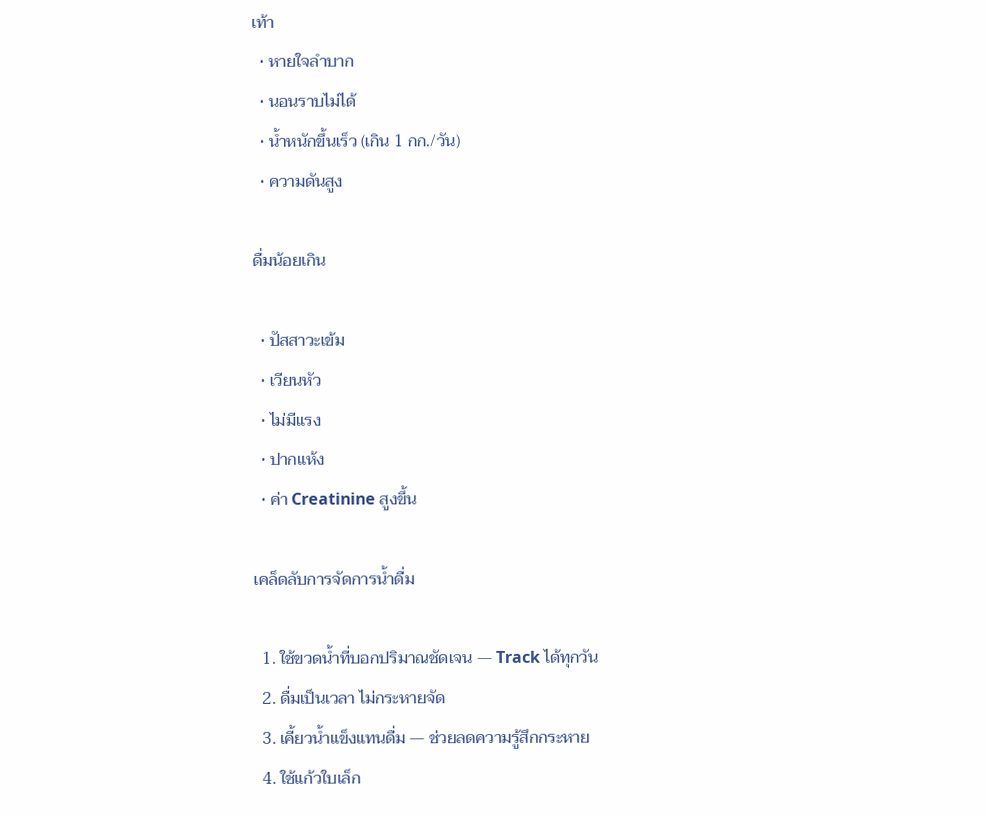เท้า
  • หายใจลำบาก
  • นอนราบไม่ได้
  • น้ำหนักขึ้นเร็ว (เกิน 1 กก./วัน)
  • ความดันสูง

ดื่มน้อยเกิน

  • ปัสสาวะเข้ม
  • เวียนหัว
  • ไม่มีแรง
  • ปากแห้ง
  • ค่า Creatinine สูงขึ้น

เคล็ดลับการจัดการน้ำดื่ม

  1. ใช้ขวดน้ำที่บอกปริมาณชัดเจน — Track ได้ทุกวัน
  2. ดื่มเป็นเวลา ไม่กระหายจัด
  3. เคี้ยวน้ำแข็งแทนดื่ม — ช่วยลดความรู้สึกกระหาย
  4. ใช้แก้วใบเล็ก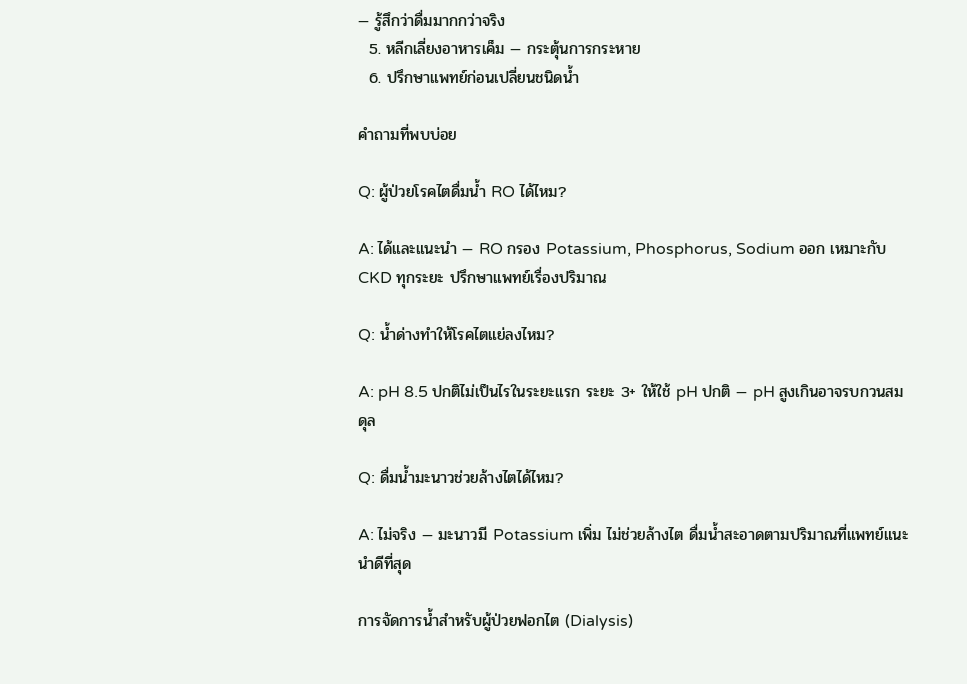— รู้สึกว่าดื่มมากกว่าจริง
  5. หลีกเลี่ยงอาหารเค็ม — กระตุ้นการกระหาย
  6. ปรึกษาแพทย์ก่อนเปลี่ยนชนิดน้ำ

คำถามที่พบบ่อย

Q: ผู้ป่วยโรคไตดื่มน้ำ RO ได้ไหม?

A: ได้และแนะนำ — RO กรอง Potassium, Phosphorus, Sodium ออก เหมาะกับ CKD ทุกระยะ ปรึกษาแพทย์เรื่องปริมาณ

Q: น้ำด่างทำให้โรคไตแย่ลงไหม?

A: pH 8.5 ปกติไม่เป็นไรในระยะแรก ระยะ 3+ ให้ใช้ pH ปกติ — pH สูงเกินอาจรบกวนสมดุล

Q: ดื่มน้ำมะนาวช่วยล้างไตได้ไหม?

A: ไม่จริง — มะนาวมี Potassium เพิ่ม ไม่ช่วยล้างไต ดื่มน้ำสะอาดตามปริมาณที่แพทย์แนะนำดีที่สุด

การจัดการน้ำสำหรับผู้ป่วยฟอกไต (Dialysis)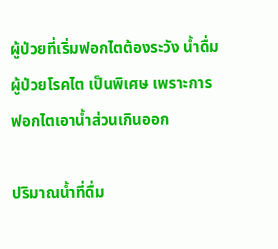ผู้ป่วยที่เริ่มฟอกไตต้องระวัง น้ำดื่มผู้ป่วยโรคไต เป็นพิเศษ เพราะการฟอกไตเอาน้ำส่วนเกินออก

ปริมาณน้ำที่ดื่ม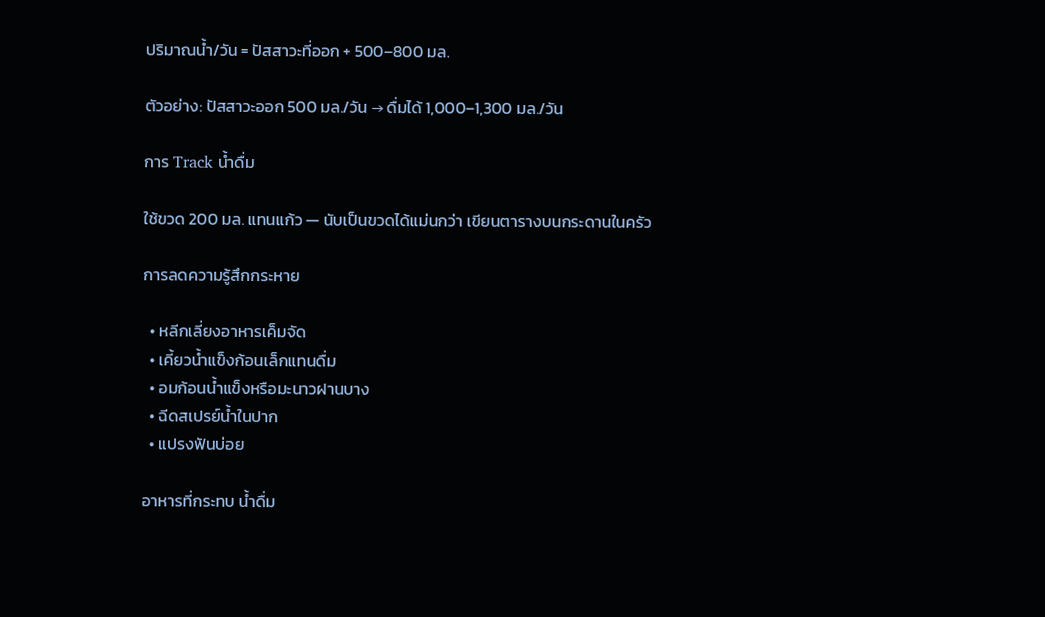ปริมาณน้ำ/วัน = ปัสสาวะที่ออก + 500–800 มล.

ตัวอย่าง: ปัสสาวะออก 500 มล./วัน → ดื่มได้ 1,000–1,300 มล./วัน

การ Track น้ำดื่ม

ใช้ขวด 200 มล. แทนแก้ว — นับเป็นขวดได้แม่นกว่า เขียนตารางบนกระดานในครัว

การลดความรู้สึกกระหาย

  • หลีกเลี่ยงอาหารเค็มจัด
  • เคี้ยวน้ำแข็งก้อนเล็กแทนดื่ม
  • อมก้อนน้ำแข็งหรือมะนาวฝานบาง
  • ฉีดสเปรย์น้ำในปาก
  • แปรงฟันบ่อย

อาหารที่กระทบ น้ำดื่ม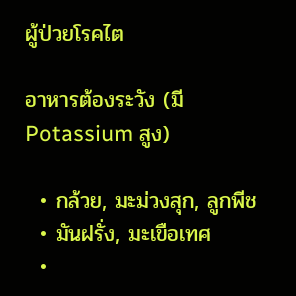ผู้ป่วยโรคไต

อาหารต้องระวัง (มี Potassium สูง)

  • กล้วย, มะม่วงสุก, ลูกพีช
  • มันฝรั่ง, มะเขือเทศ
  •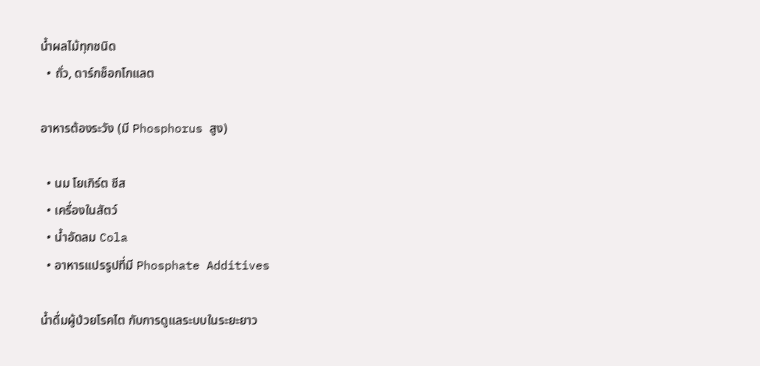น้ำผลไม้ทุกชนิด
  • ถั่ว, ดาร์กช็อกโกแลต

อาหารต้องระวัง (มี Phosphorus สูง)

  • นม โยเกิร์ต ชีส
  • เครื่องในสัตว์
  • น้ำอัดลม Cola
  • อาหารแปรรูปที่มี Phosphate Additives

น้ำดื่มผู้ป่วยโรคไต กับการดูแลระบบในระยะยาว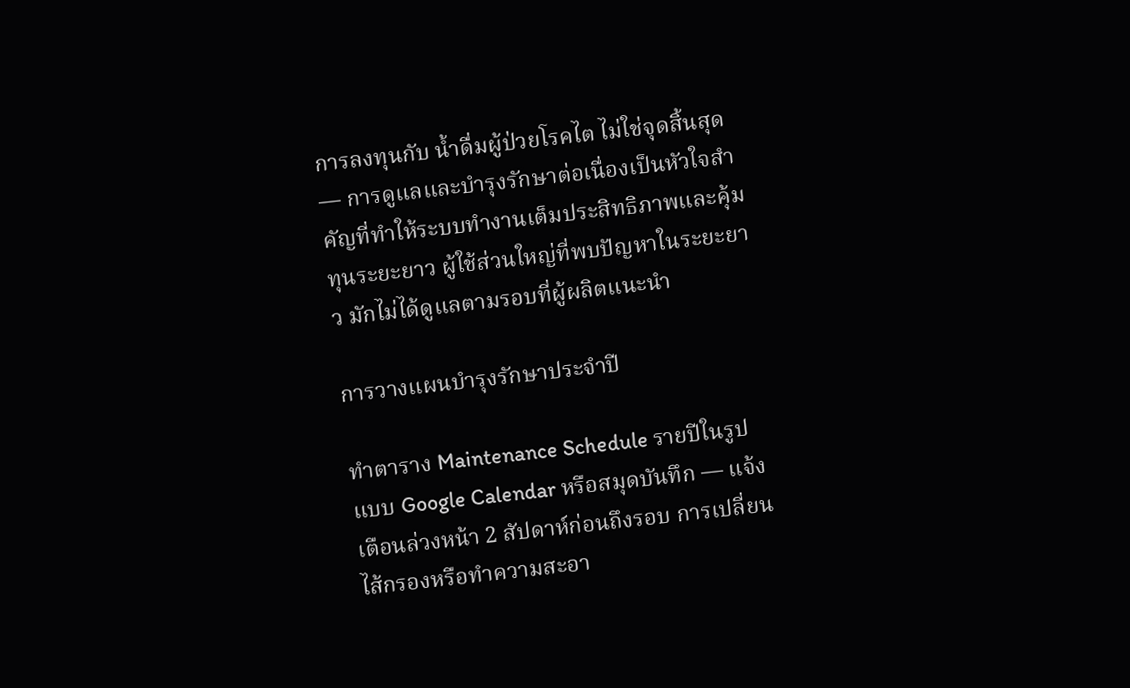การลงทุนกับ น้ำดื่มผู้ป่วยโรคไต ไม่ใช่จุดสิ้นสุด — การดูแลและบำรุงรักษาต่อเนื่องเป็นหัวใจสำคัญที่ทำให้ระบบทำงานเต็มประสิทธิภาพและคุ้มทุนระยะยาว ผู้ใช้ส่วนใหญ่ที่พบปัญหาในระยะยาว มักไม่ได้ดูแลตามรอบที่ผู้ผลิตแนะนำ

การวางแผนบำรุงรักษาประจำปี

ทำตาราง Maintenance Schedule รายปีในรูปแบบ Google Calendar หรือสมุดบันทึก — แจ้งเตือนล่วงหน้า 2 สัปดาห์ก่อนถึงรอบ การเปลี่ยนไส้กรองหรือทำความสะอา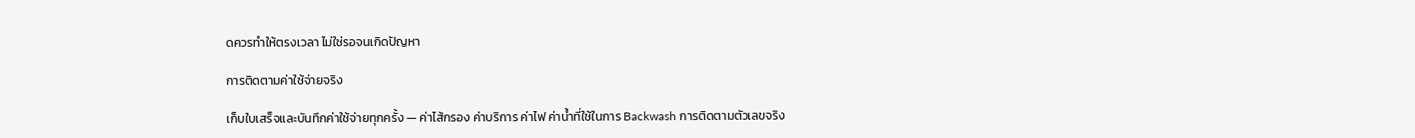ดควรทำให้ตรงเวลา ไม่ใช่รอจนเกิดปัญหา

การติดตามค่าใช้จ่ายจริง

เก็บใบเสร็จและบันทึกค่าใช้จ่ายทุกครั้ง — ค่าไส้กรอง ค่าบริการ ค่าไฟ ค่าน้ำที่ใช้ในการ Backwash การติดตามตัวเลขจริง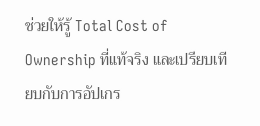ช่วยให้รู้ Total Cost of Ownership ที่แท้จริง และเปรียบเทียบกับการอัปเกร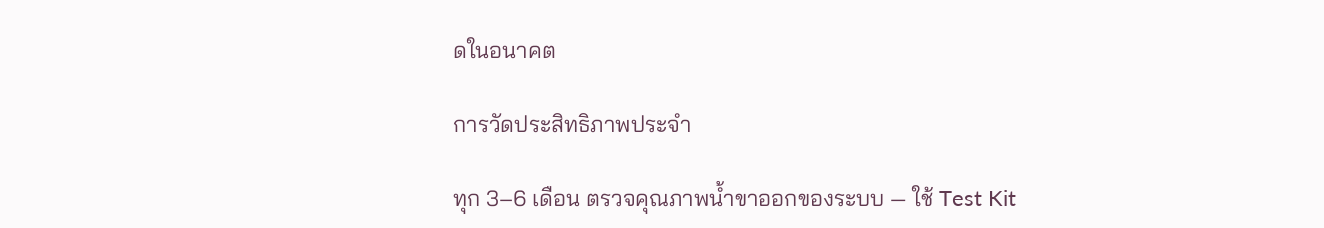ดในอนาคต

การวัดประสิทธิภาพประจำ

ทุก 3–6 เดือน ตรวจคุณภาพน้ำขาออกของระบบ — ใช้ Test Kit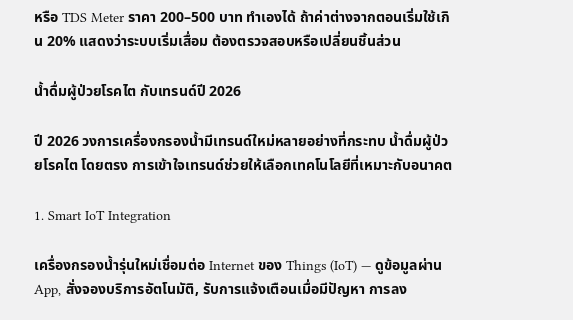หรือ TDS Meter ราคา 200–500 บาท ทำเองได้ ถ้าค่าต่างจากตอนเริ่มใช้เกิน 20% แสดงว่าระบบเริ่มเสื่อม ต้องตรวจสอบหรือเปลี่ยนชิ้นส่วน

น้ำดื่มผู้ป่วยโรคไต กับเทรนด์ปี 2026

ปี 2026 วงการเครื่องกรองน้ำมีเทรนด์ใหม่หลายอย่างที่กระทบ น้ำดื่มผู้ป่วยโรคไต โดยตรง การเข้าใจเทรนด์ช่วยให้เลือกเทคโนโลยีที่เหมาะกับอนาคต

1. Smart IoT Integration

เครื่องกรองน้ำรุ่นใหม่เชื่อมต่อ Internet ของ Things (IoT) — ดูข้อมูลผ่าน App, สั่งจองบริการอัตโนมัติ, รับการแจ้งเตือนเมื่อมีปัญหา การลง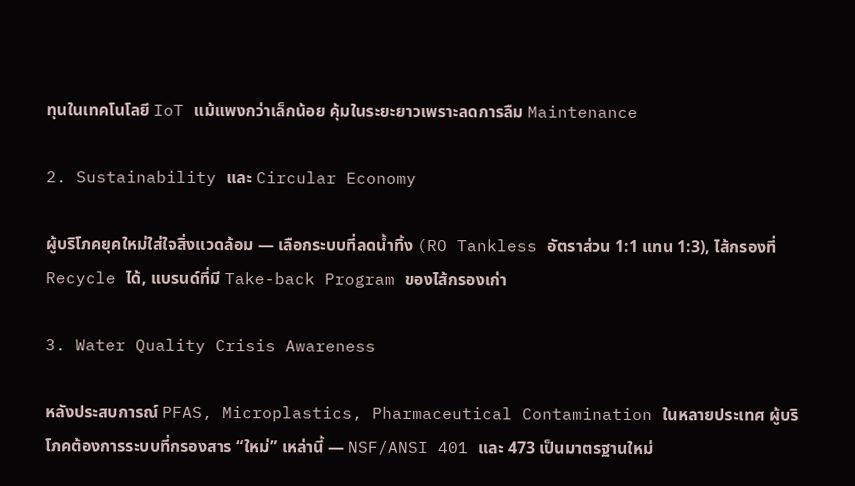ทุนในเทคโนโลยี IoT แม้แพงกว่าเล็กน้อย คุ้มในระยะยาวเพราะลดการลืม Maintenance

2. Sustainability และ Circular Economy

ผู้บริโภคยุคใหม่ใส่ใจสิ่งแวดล้อม — เลือกระบบที่ลดน้ำทิ้ง (RO Tankless อัตราส่วน 1:1 แทน 1:3), ไส้กรองที่ Recycle ได้, แบรนด์ที่มี Take-back Program ของไส้กรองเก่า

3. Water Quality Crisis Awareness

หลังประสบการณ์ PFAS, Microplastics, Pharmaceutical Contamination ในหลายประเทศ ผู้บริโภคต้องการระบบที่กรองสาร “ใหม่” เหล่านี้ — NSF/ANSI 401 และ 473 เป็นมาตรฐานใหม่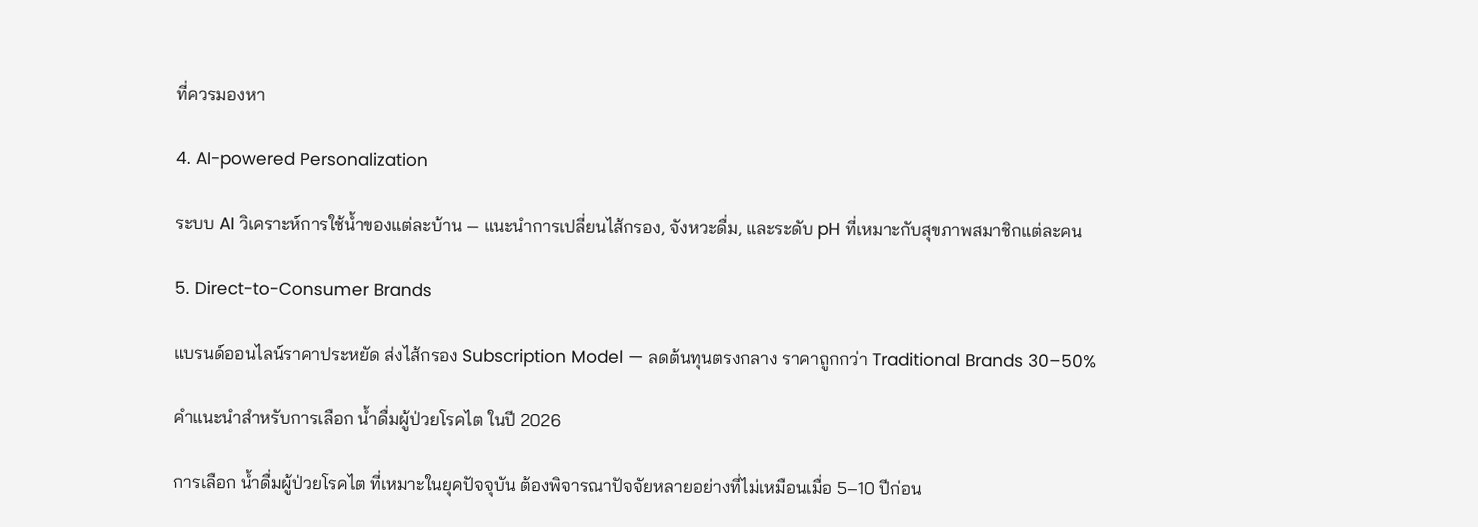ที่ควรมองหา

4. AI-powered Personalization

ระบบ AI วิเคราะห์การใช้น้ำของแต่ละบ้าน — แนะนำการเปลี่ยนไส้กรอง, จังหวะดื่ม, และระดับ pH ที่เหมาะกับสุขภาพสมาชิกแต่ละคน

5. Direct-to-Consumer Brands

แบรนด์ออนไลน์ราคาประหยัด ส่งไส้กรอง Subscription Model — ลดต้นทุนตรงกลาง ราคาถูกกว่า Traditional Brands 30–50%

คำแนะนำสำหรับการเลือก น้ำดื่มผู้ป่วยโรคไต ในปี 2026

การเลือก น้ำดื่มผู้ป่วยโรคไต ที่เหมาะในยุคปัจจุบัน ต้องพิจารณาปัจจัยหลายอย่างที่ไม่เหมือนเมื่อ 5–10 ปีก่อน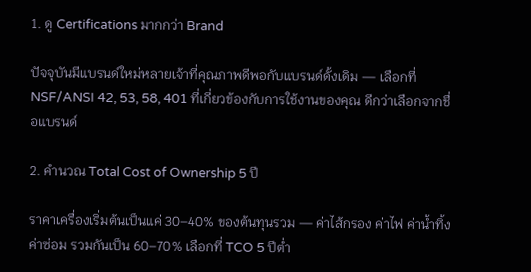1. ดู Certifications มากกว่า Brand

ปัจจุบันมีแบรนด์ใหม่หลายเจ้าที่คุณภาพดีพอกับแบรนด์ดั้งเดิม — เลือกที่ NSF/ANSI 42, 53, 58, 401 ที่เกี่ยวข้องกับการใช้งานของคุณ ดีกว่าเลือกจากชื่อแบรนด์

2. คำนวณ Total Cost of Ownership 5 ปี

ราคาเครื่องเริ่มต้นเป็นแค่ 30–40% ของต้นทุนรวม — ค่าไส้กรอง ค่าไฟ ค่าน้ำทิ้ง ค่าซ่อม รวมกันเป็น 60–70% เลือกที่ TCO 5 ปีต่ำ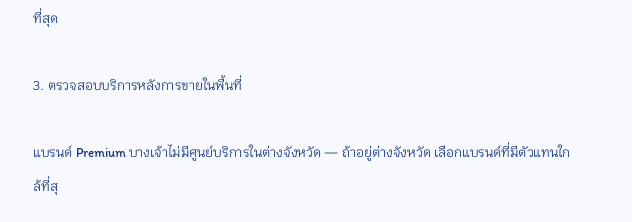ที่สุด

3. ตรวจสอบบริการหลังการขายในพื้นที่

แบรนด์ Premium บางเจ้าไม่มีศูนย์บริการในต่างจังหวัด — ถ้าอยู่ต่างจังหวัด เลือกแบรนด์ที่มีตัวแทนใกล้ที่สุ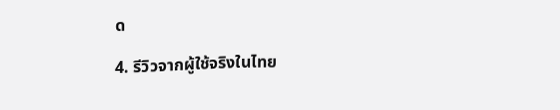ด

4. รีวิวจากผู้ใช้จริงในไทย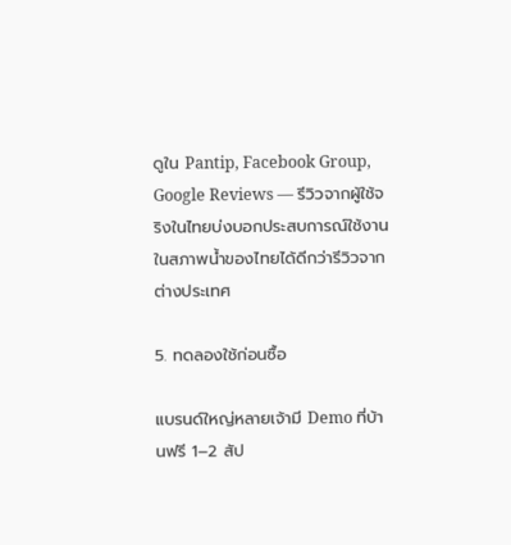ดูใน Pantip, Facebook Group, Google Reviews — รีวิวจากผู้ใช้จริงในไทยบ่งบอกประสบการณ์ใช้งานในสภาพน้ำของไทยได้ดีกว่ารีวิวจากต่างประเทศ

5. ทดลองใช้ก่อนซื้อ

แบรนด์ใหญ่หลายเจ้ามี Demo ที่บ้านฟรี 1–2 สัป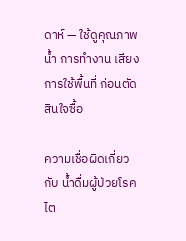ดาห์ — ใช้ดูคุณภาพน้ำ การทำงาน เสียง การใช้พื้นที่ ก่อนตัดสินใจซื้อ

ความเชื่อผิดเกี่ยวกับ น้ำดื่มผู้ป่วยโรคไต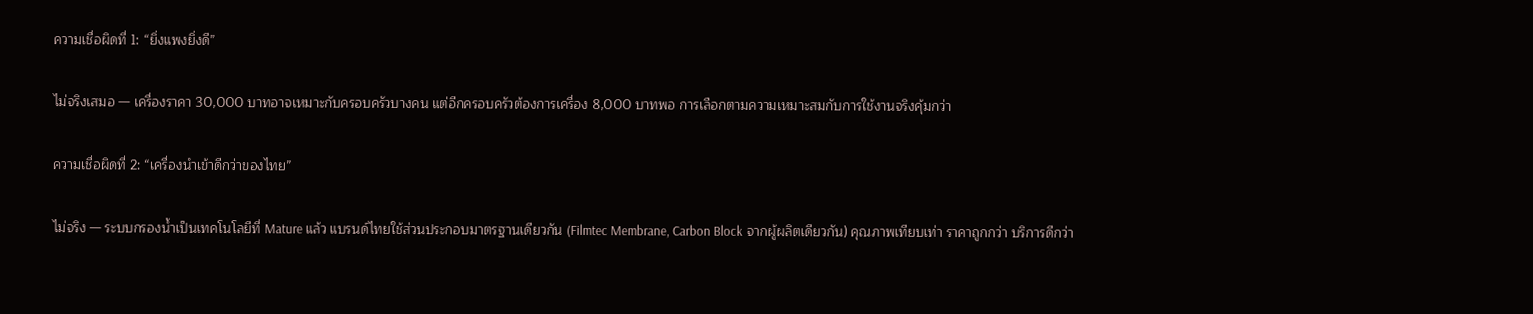ความเชื่อผิดที่ 1: “ยิ่งแพงยิ่งดี”

ไม่จริงเสมอ — เครื่องราคา 30,000 บาทอาจเหมาะกับครอบครัวบางคน แต่อีกครอบครัวต้องการเครื่อง 8,000 บาทพอ การเลือกตามความเหมาะสมกับการใช้งานจริงคุ้มกว่า

ความเชื่อผิดที่ 2: “เครื่องนำเข้าดีกว่าของไทย”

ไม่จริง — ระบบกรองน้ำเป็นเทคโนโลยีที่ Mature แล้ว แบรนด์ไทยใช้ส่วนประกอบมาตรฐานเดียวกัน (Filmtec Membrane, Carbon Block จากผู้ผลิตเดียวกัน) คุณภาพเทียบเท่า ราคาถูกกว่า บริการดีกว่า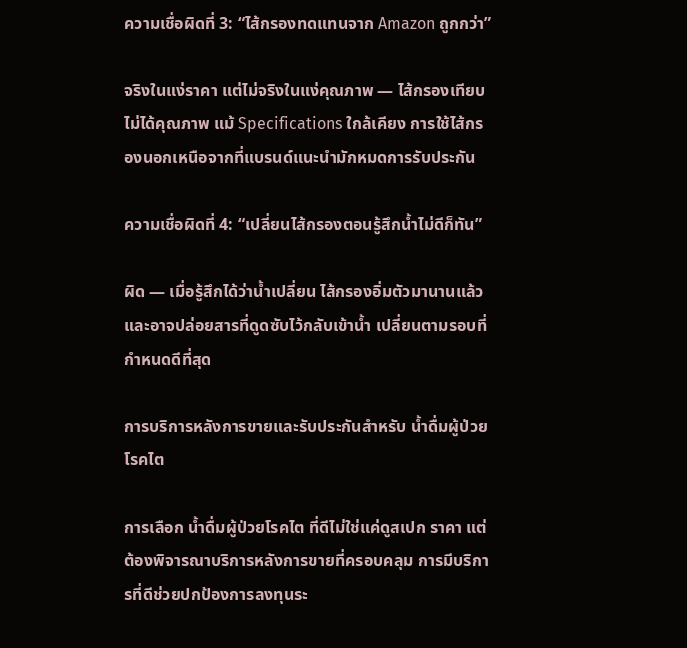ความเชื่อผิดที่ 3: “ไส้กรองทดแทนจาก Amazon ถูกกว่า”

จริงในแง่ราคา แต่ไม่จริงในแง่คุณภาพ — ไส้กรองเทียบไม่ได้คุณภาพ แม้ Specifications ใกล้เคียง การใช้ไส้กรองนอกเหนือจากที่แบรนด์แนะนำมักหมดการรับประกัน

ความเชื่อผิดที่ 4: “เปลี่ยนไส้กรองตอนรู้สึกน้ำไม่ดีก็ทัน”

ผิด — เมื่อรู้สึกได้ว่าน้ำเปลี่ยน ไส้กรองอิ่มตัวมานานแล้ว และอาจปล่อยสารที่ดูดซับไว้กลับเข้าน้ำ เปลี่ยนตามรอบที่กำหนดดีที่สุด

การบริการหลังการขายและรับประกันสำหรับ น้ำดื่มผู้ป่วยโรคไต

การเลือก น้ำดื่มผู้ป่วยโรคไต ที่ดีไม่ใช่แค่ดูสเปก ราคา แต่ต้องพิจารณาบริการหลังการขายที่ครอบคลุม การมีบริการที่ดีช่วยปกป้องการลงทุนระ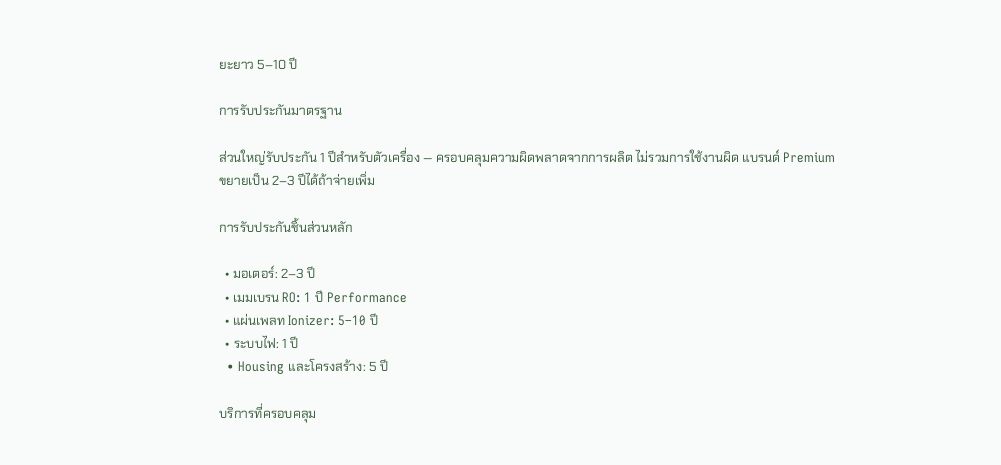ยะยาว 5–10 ปี

การรับประกันมาตรฐาน

ส่วนใหญ่รับประกัน 1 ปีสำหรับตัวเครื่อง — ครอบคลุมความผิดพลาดจากการผลิต ไม่รวมการใช้งานผิด แบรนด์ Premium ขยายเป็น 2–3 ปีได้ถ้าจ่ายเพิ่ม

การรับประกันชิ้นส่วนหลัก

  • มอเตอร์: 2–3 ปี
  • เมมเบรน RO: 1 ปี Performance
  • แผ่นเพลท Ionizer: 5–10 ปี
  • ระบบไฟ: 1 ปี
  • Housing และโครงสร้าง: 5 ปี

บริการที่ครอบคลุม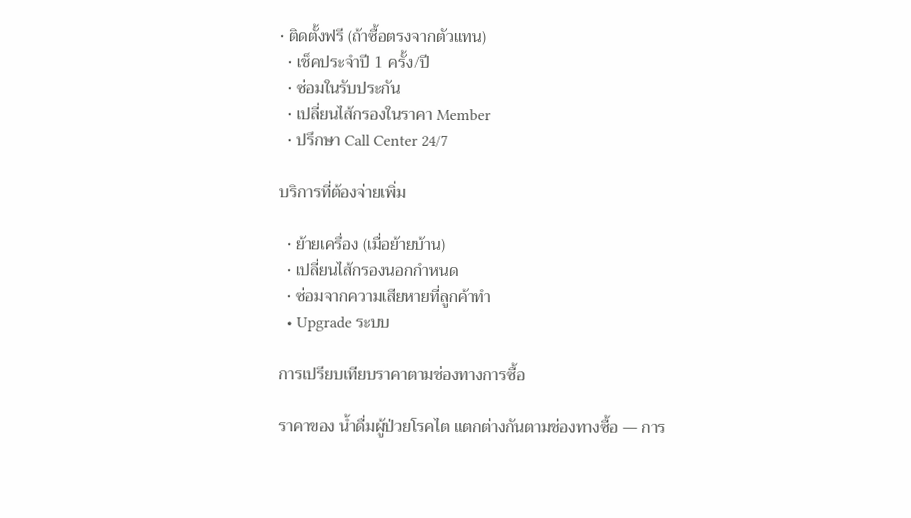• ติดตั้งฟรี (ถ้าซื้อตรงจากตัวแทน)
  • เช็คประจำปี 1 ครั้ง/ปี
  • ซ่อมในรับประกัน
  • เปลี่ยนไส้กรองในราคา Member
  • ปรึกษา Call Center 24/7

บริการที่ต้องจ่ายเพิ่ม

  • ย้ายเครื่อง (เมื่อย้ายบ้าน)
  • เปลี่ยนไส้กรองนอกกำหนด
  • ซ่อมจากความเสียหายที่ลูกค้าทำ
  • Upgrade ระบบ

การเปรียบเทียบราคาตามช่องทางการซื้อ

ราคาของ น้ำดื่มผู้ป่วยโรคไต แตกต่างกันตามช่องทางซื้อ — การ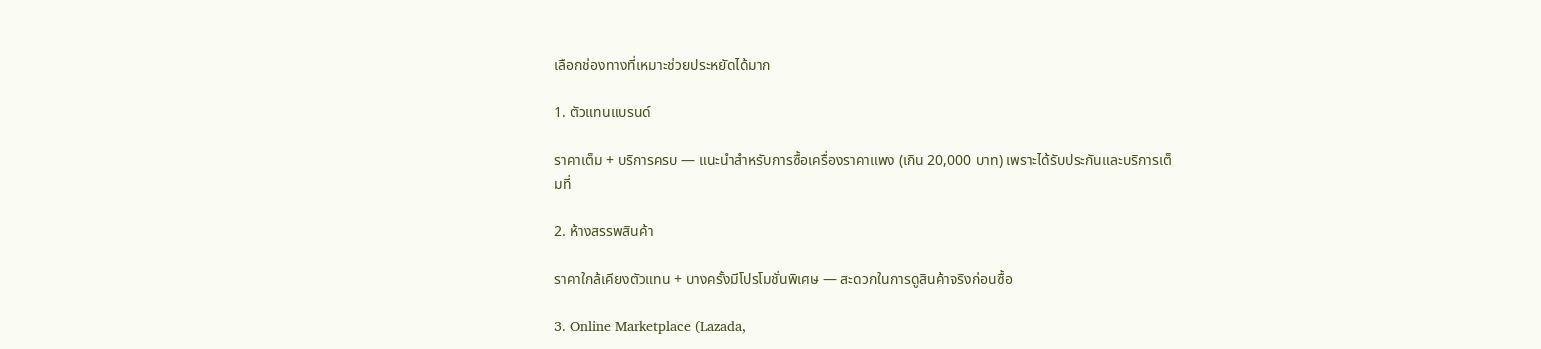เลือกช่องทางที่เหมาะช่วยประหยัดได้มาก

1. ตัวแทนแบรนด์

ราคาเต็ม + บริการครบ — แนะนำสำหรับการซื้อเครื่องราคาแพง (เกิน 20,000 บาท) เพราะได้รับประกันและบริการเต็มที่

2. ห้างสรรพสินค้า

ราคาใกล้เคียงตัวแทน + บางครั้งมีโปรโมชั่นพิเศษ — สะดวกในการดูสินค้าจริงก่อนซื้อ

3. Online Marketplace (Lazada,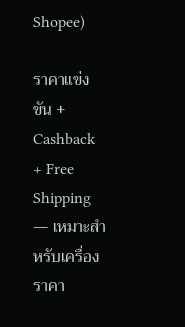Shopee)

ราคาแข่งขัน + Cashback + Free Shipping — เหมาะสำหรับเครื่องราคา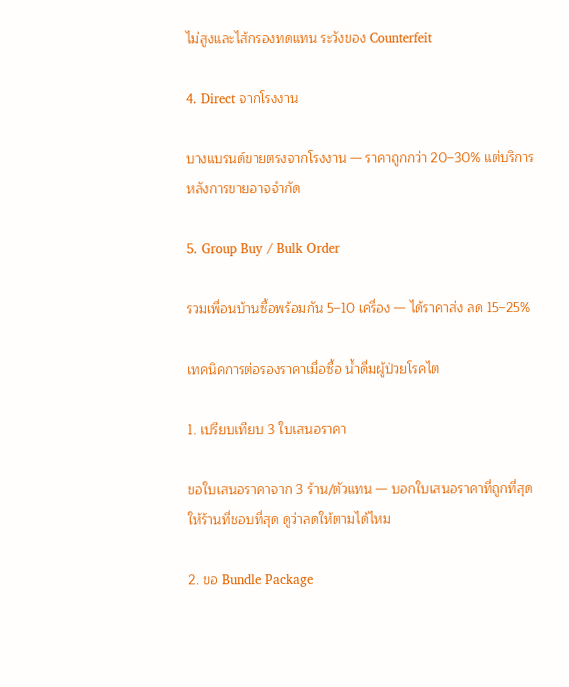ไม่สูงและไส้กรองทดแทน ระวังของ Counterfeit

4. Direct จากโรงงาน

บางแบรนด์ขายตรงจากโรงงาน — ราคาถูกกว่า 20–30% แต่บริการหลังการขายอาจจำกัด

5. Group Buy / Bulk Order

รวมเพื่อนบ้านซื้อพร้อมกัน 5–10 เครื่อง — ได้ราคาส่ง ลด 15–25%

เทคนิคการต่อรองราคาเมื่อซื้อ น้ำดื่มผู้ป่วยโรคไต

1. เปรียบเทียบ 3 ใบเสนอราคา

ขอใบเสนอราคาจาก 3 ร้าน/ตัวแทน — บอกใบเสนอราคาที่ถูกที่สุดให้ร้านที่ชอบที่สุด ดูว่าลดให้ตามได้ไหม

2. ขอ Bundle Package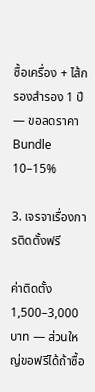ซื้อเครื่อง + ไส้กรองสำรอง 1 ปี — ขอลดราคา Bundle 10–15%

3. เจรจาเรื่องการติดตั้งฟรี

ค่าติดตั้ง 1,500–3,000 บาท — ส่วนใหญ่ขอฟรีได้ถ้าซื้อ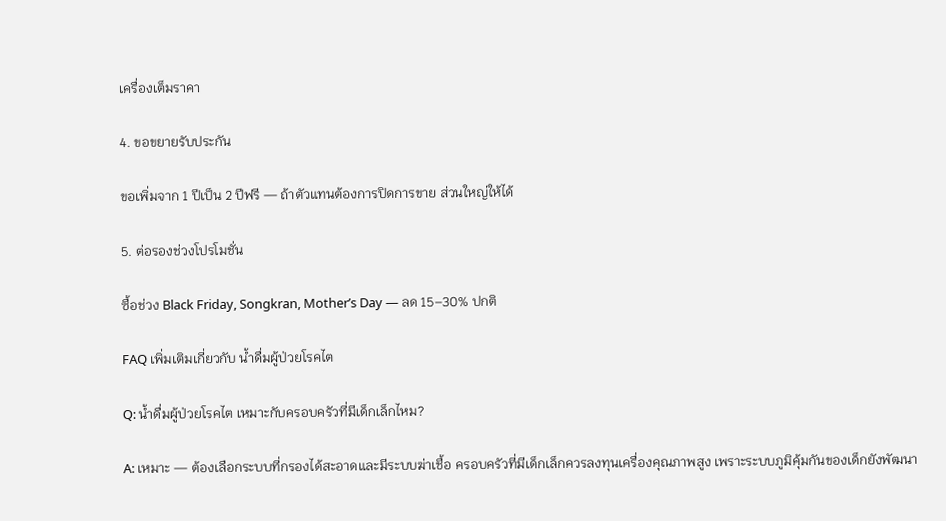เครื่องเต็มราคา

4. ขอขยายรับประกัน

ขอเพิ่มจาก 1 ปีเป็น 2 ปีฟรี — ถ้าตัวแทนต้องการปิดการขาย ส่วนใหญ่ให้ได้

5. ต่อรองช่วงโปรโมชั่น

ซื้อช่วง Black Friday, Songkran, Mother’s Day — ลด 15–30% ปกติ

FAQ เพิ่มเติมเกี่ยวกับ น้ำดื่มผู้ป่วยโรคไต

Q: น้ำดื่มผู้ป่วยโรคไต เหมาะกับครอบครัวที่มีเด็กเล็กไหม?

A: เหมาะ — ต้องเลือกระบบที่กรองได้สะอาดและมีระบบฆ่าเชื้อ ครอบครัวที่มีเด็กเล็กควรลงทุนเครื่องคุณภาพสูง เพราะระบบภูมิคุ้มกันของเด็กยังพัฒนา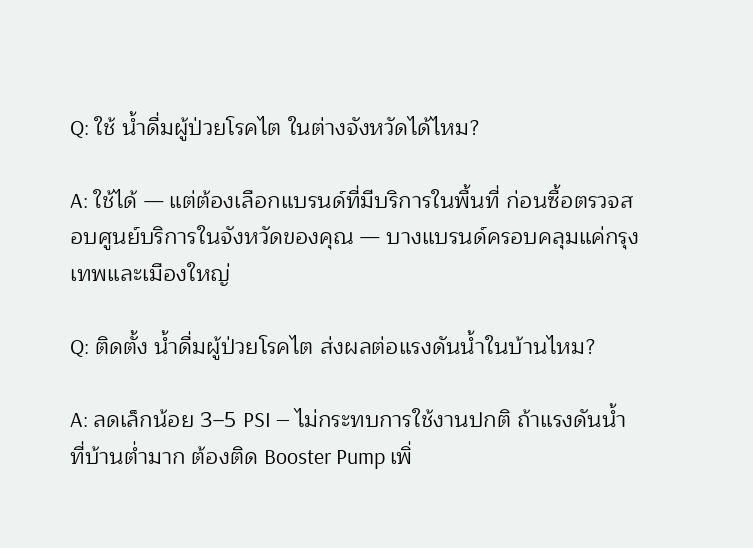Q: ใช้ น้ำดื่มผู้ป่วยโรคไต ในต่างจังหวัดได้ไหม?

A: ใช้ได้ — แต่ต้องเลือกแบรนด์ที่มีบริการในพื้นที่ ก่อนซื้อตรวจสอบศูนย์บริการในจังหวัดของคุณ — บางแบรนด์ครอบคลุมแค่กรุงเทพและเมืองใหญ่

Q: ติดตั้ง น้ำดื่มผู้ป่วยโรคไต ส่งผลต่อแรงดันน้ำในบ้านไหม?

A: ลดเล็กน้อย 3–5 PSI — ไม่กระทบการใช้งานปกติ ถ้าแรงดันน้ำที่บ้านต่ำมาก ต้องติด Booster Pump เพิ่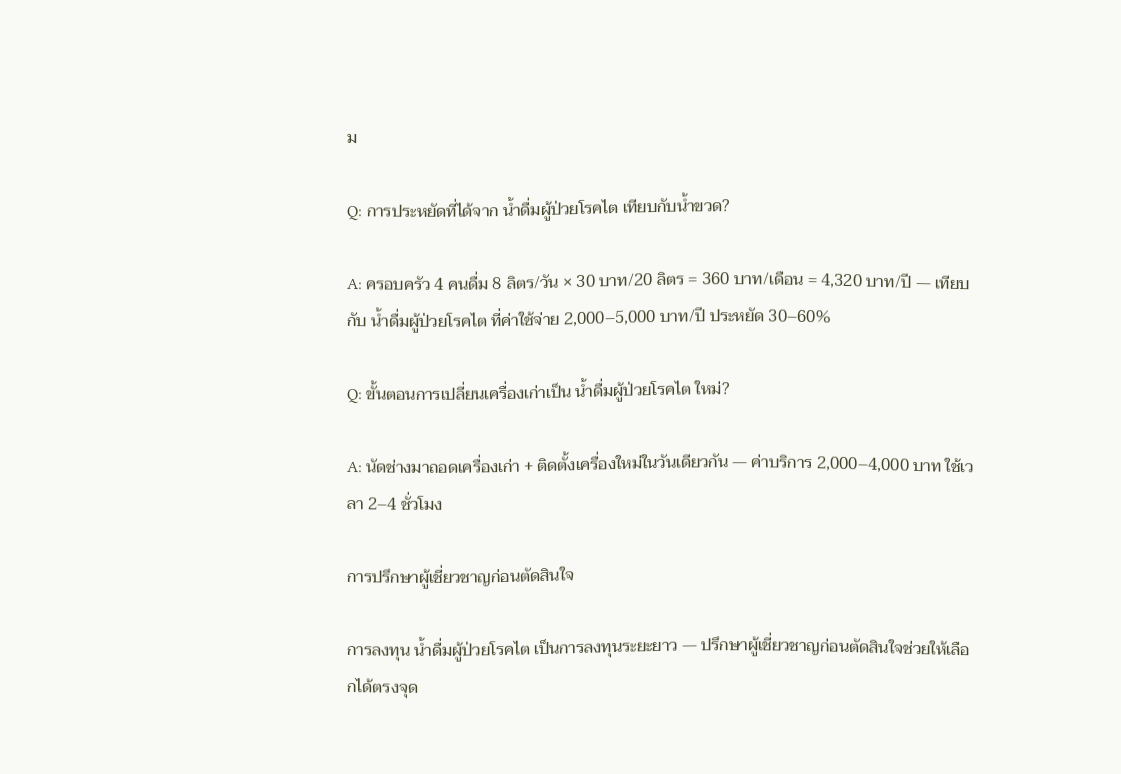ม

Q: การประหยัดที่ได้จาก น้ำดื่มผู้ป่วยโรคไต เทียบกับน้ำขวด?

A: ครอบครัว 4 คนดื่ม 8 ลิตร/วัน × 30 บาท/20 ลิตร = 360 บาท/เดือน = 4,320 บาท/ปี — เทียบกับ น้ำดื่มผู้ป่วยโรคไต ที่ค่าใช้จ่าย 2,000–5,000 บาท/ปี ประหยัด 30–60%

Q: ขั้นตอนการเปลี่ยนเครื่องเก่าเป็น น้ำดื่มผู้ป่วยโรคไต ใหม่?

A: นัดช่างมาถอดเครื่องเก่า + ติดตั้งเครื่องใหม่ในวันเดียวกัน — ค่าบริการ 2,000–4,000 บาท ใช้เวลา 2–4 ชั่วโมง

การปรึกษาผู้เชี่ยวชาญก่อนตัดสินใจ

การลงทุน น้ำดื่มผู้ป่วยโรคไต เป็นการลงทุนระยะยาว — ปรึกษาผู้เชี่ยวชาญก่อนตัดสินใจช่วยให้เลือกได้ตรงจุด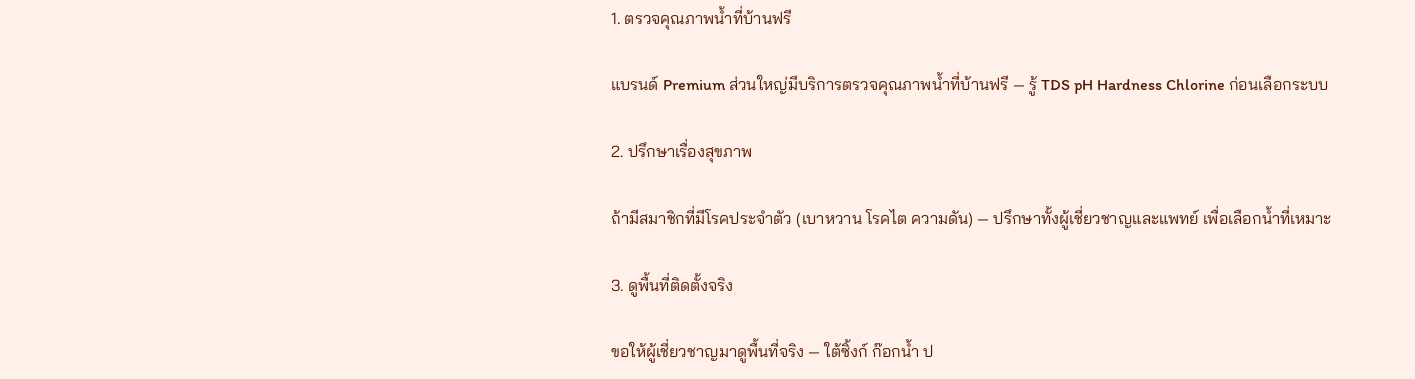1. ตรวจคุณภาพน้ำที่บ้านฟรี

แบรนด์ Premium ส่วนใหญ่มีบริการตรวจคุณภาพน้ำที่บ้านฟรี — รู้ TDS pH Hardness Chlorine ก่อนเลือกระบบ

2. ปรึกษาเรื่องสุขภาพ

ถ้ามีสมาชิกที่มีโรคประจำตัว (เบาหวาน โรคไต ความดัน) — ปรึกษาทั้งผู้เชี่ยวชาญและแพทย์ เพื่อเลือกน้ำที่เหมาะ

3. ดูพื้นที่ติดตั้งจริง

ขอให้ผู้เชี่ยวชาญมาดูพื้นที่จริง — ใต้ซิ้งก์ ก๊อกน้ำ ป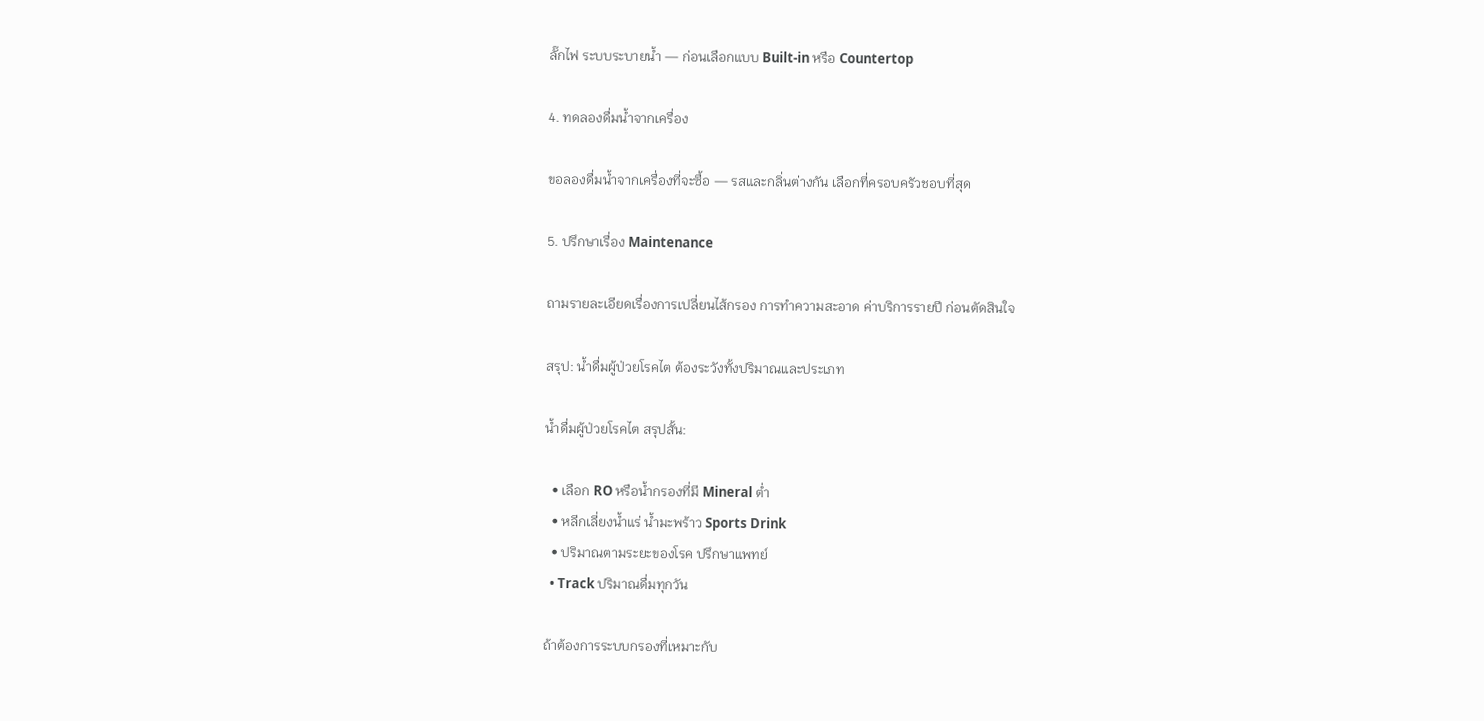ลั๊กไฟ ระบบระบายน้ำ — ก่อนเลือกแบบ Built-in หรือ Countertop

4. ทดลองดื่มน้ำจากเครื่อง

ขอลองดื่มน้ำจากเครื่องที่จะซื้อ — รสและกลิ่นต่างกัน เลือกที่ครอบครัวชอบที่สุด

5. ปรึกษาเรื่อง Maintenance

ถามรายละเอียดเรื่องการเปลี่ยนไส้กรอง การทำความสะอาด ค่าบริการรายปี ก่อนตัดสินใจ

สรุป: น้ำดื่มผู้ป่วยโรคไต ต้องระวังทั้งปริมาณและประเภท

น้ำดื่มผู้ป่วยโรคไต สรุปสั้น:

  • เลือก RO หรือน้ำกรองที่มี Mineral ต่ำ
  • หลีกเลี่ยงน้ำแร่ น้ำมะพร้าว Sports Drink
  • ปริมาณตามระยะของโรค ปรึกษาแพทย์
  • Track ปริมาณดื่มทุกวัน

ถ้าต้องการระบบกรองที่เหมาะกับ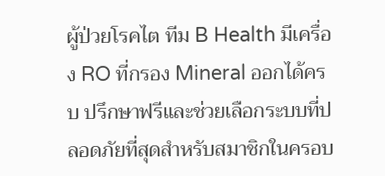ผู้ป่วยโรคไต ทีม B Health มีเครื่อง RO ที่กรอง Mineral ออกได้ครบ ปรึกษาฟรีและช่วยเลือกระบบที่ปลอดภัยที่สุดสำหรับสมาชิกในครอบ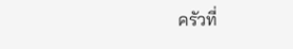ครัวที่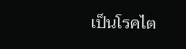เป็นโรคไต